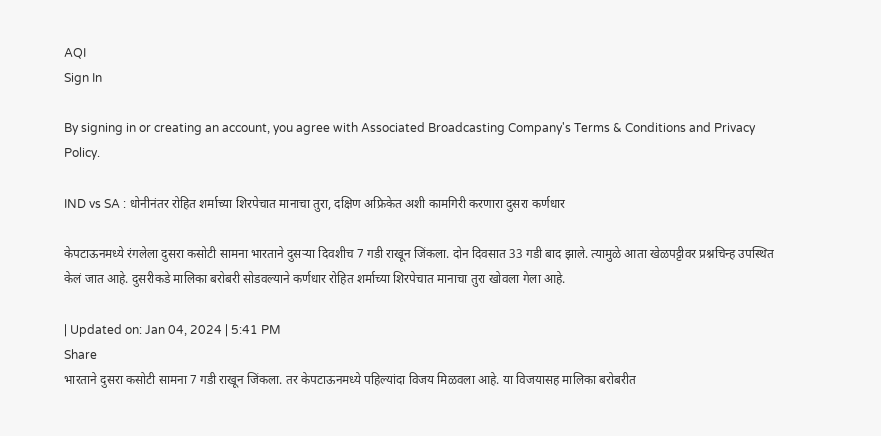AQI
Sign In

By signing in or creating an account, you agree with Associated Broadcasting Company's Terms & Conditions and Privacy Policy.

IND vs SA : धोनीनंतर रोहित शर्माच्या शिरपेचात मानाचा तुरा, दक्षिण अफ्रिकेत अशी कामगिरी करणारा दुसरा कर्णधार

केपटाऊनमध्ये रंगलेला दुसरा कसोटी सामना भारताने दुसऱ्या दिवशीच 7 गडी राखून जिंकला. दोन दिवसात 33 गडी बाद झाले. त्यामुळे आता खेळपट्टीवर प्रश्नचिन्ह उपस्थित केलं जात आहे. दुसरीकडे मालिका बरोबरी सोडवल्याने कर्णधार रोहित शर्माच्या शिरपेचात मानाचा तुरा खोवला गेला आहे.

| Updated on: Jan 04, 2024 | 5:41 PM
Share
भारताने दुसरा कसोटी सामना 7 गडी राखून जिंकला. तर केपटाऊनमध्ये पहिल्यांदा विजय मिळवला आहे. या विजयासह मालिका बरोबरीत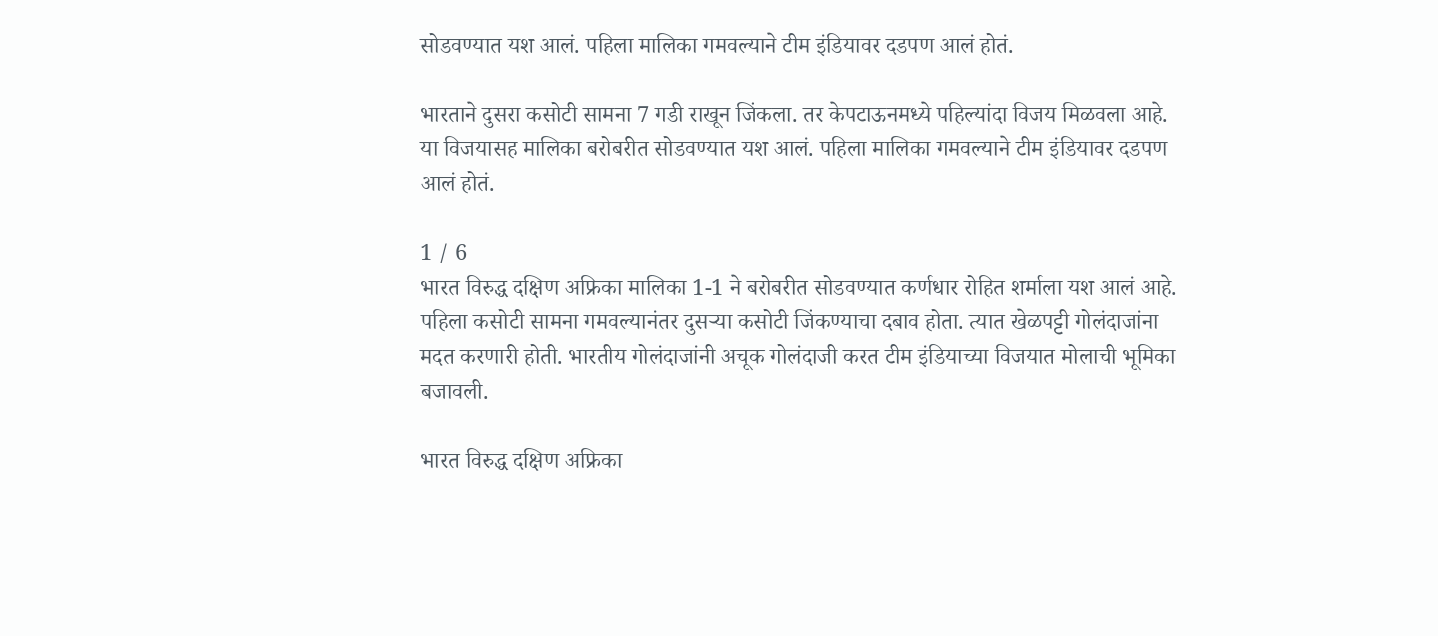सोडवण्यात यश आलं. पहिला मालिका गमवल्याने टीम इंडियावर दडपण आलं होतं.

भारताने दुसरा कसोटी सामना 7 गडी राखून जिंकला. तर केपटाऊनमध्ये पहिल्यांदा विजय मिळवला आहे. या विजयासह मालिका बरोबरीत सोडवण्यात यश आलं. पहिला मालिका गमवल्याने टीम इंडियावर दडपण आलं होतं.

1 / 6
भारत विरुद्ध दक्षिण अफ्रिका मालिका 1-1 ने बरोबरीत सोडवण्यात कर्णधार रोहित शर्माला यश आलं आहे. पहिला कसोटी सामना गमवल्यानंतर दुसऱ्या कसोटी जिंकण्याचा दबाव होता. त्यात खेळपट्टी गोलंदाजांना मदत करणारी होती. भारतीय गोलंदाजांनी अचूक गोलंदाजी करत टीम इंडियाच्या विजयात मोलाची भूमिका बजावली.

भारत विरुद्ध दक्षिण अफ्रिका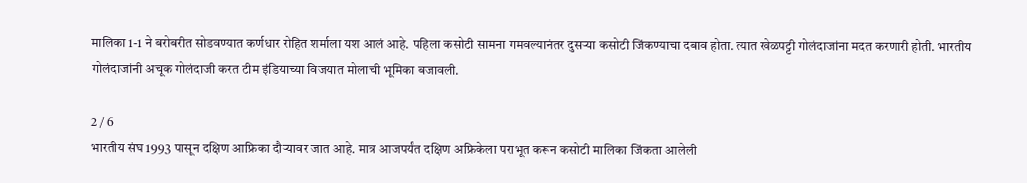मालिका 1-1 ने बरोबरीत सोडवण्यात कर्णधार रोहित शर्माला यश आलं आहे. पहिला कसोटी सामना गमवल्यानंतर दुसऱ्या कसोटी जिंकण्याचा दबाव होता. त्यात खेळपट्टी गोलंदाजांना मदत करणारी होती. भारतीय गोलंदाजांनी अचूक गोलंदाजी करत टीम इंडियाच्या विजयात मोलाची भूमिका बजावली.

2 / 6
भारतीय संघ 1993 पासून दक्षिण आफ्रिका दौऱ्यावर जात आहे. मात्र आजपर्यंत दक्षिण अफ्रिकेला पराभूत करून कसोटी मालिका जिंकता आलेली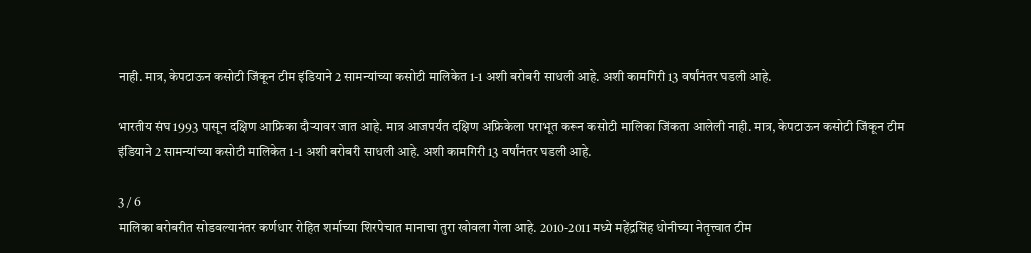नाही. मात्र, केपटाऊन कसोटी जिंकून टीम इंडियाने 2 सामन्यांच्या कसोटी मालिकेत 1-1 अशी बरोबरी साधली आहे. अशी कामगिरी 13 वर्षांनंतर घडली आहे.

भारतीय संघ 1993 पासून दक्षिण आफ्रिका दौऱ्यावर जात आहे. मात्र आजपर्यंत दक्षिण अफ्रिकेला पराभूत करून कसोटी मालिका जिंकता आलेली नाही. मात्र, केपटाऊन कसोटी जिंकून टीम इंडियाने 2 सामन्यांच्या कसोटी मालिकेत 1-1 अशी बरोबरी साधली आहे. अशी कामगिरी 13 वर्षांनंतर घडली आहे.

3 / 6
मालिका बरोबरीत सोडवल्यानंतर कर्णधार रोहित शर्माच्या शिरपेचात मानाचा तुरा खोवला गेला आहे. 2010-2011 मध्ये महेंद्रसिंह धोनीच्या नेतृत्त्वात टीम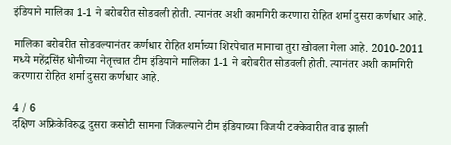इंडियाने मालिका 1-1 ने बरोबरीत सोडवली होती. त्यानंतर अशी कामगिरी करणारा रोहित शर्मा दुसरा कर्णधार आहे.

मालिका बरोबरीत सोडवल्यानंतर कर्णधार रोहित शर्माच्या शिरपेचात मानाचा तुरा खोवला गेला आहे. 2010-2011 मध्ये महेंद्रसिंह धोनीच्या नेतृत्त्वात टीम इंडियाने मालिका 1-1 ने बरोबरीत सोडवली होती. त्यानंतर अशी कामगिरी करणारा रोहित शर्मा दुसरा कर्णधार आहे.

4 / 6
दक्षिण अफ्रिकेविरुद्ध दुसरा कसोटी सामना जिंकल्याने टीम इंडियाच्या विजयी टक्केवारीत वाढ झाली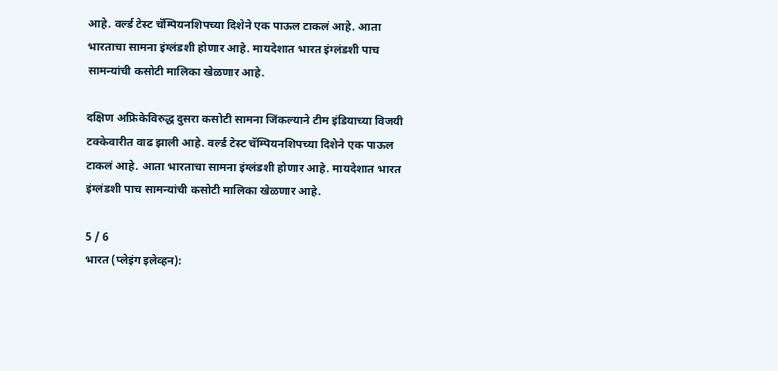आहे. वर्ल्ड टेस्ट चॅम्पियनशिपच्या दिशेने एक पाऊल टाकलं आहे. आता भारताचा सामना इंग्लंडशी होणार आहे. मायदेशात भारत इंग्लंडशी पाच सामन्यांची कसोटी मालिका खेळणार आहे.

दक्षिण अफ्रिकेविरुद्ध दुसरा कसोटी सामना जिंकल्याने टीम इंडियाच्या विजयी टक्केवारीत वाढ झाली आहे. वर्ल्ड टेस्ट चॅम्पियनशिपच्या दिशेने एक पाऊल टाकलं आहे. आता भारताचा सामना इंग्लंडशी होणार आहे. मायदेशात भारत इंग्लंडशी पाच सामन्यांची कसोटी मालिका खेळणार आहे.

5 / 6
भारत (प्लेइंग इलेव्हन):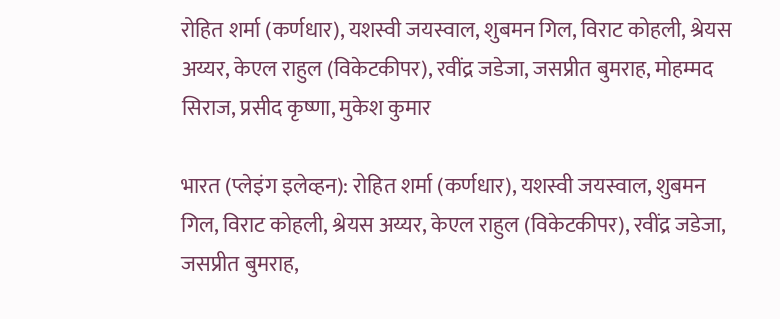रोहित शर्मा (कर्णधार), यशस्वी जयस्वाल, शुबमन गिल, विराट कोहली, श्रेयस अय्यर, केएल राहुल (विकेटकीपर), रवींद्र जडेजा, जसप्रीत बुमराह, मोहम्मद सिराज, प्रसीद कृष्णा, मुकेश कुमार

भारत (प्लेइंग इलेव्हन): रोहित शर्मा (कर्णधार), यशस्वी जयस्वाल, शुबमन गिल, विराट कोहली, श्रेयस अय्यर, केएल राहुल (विकेटकीपर), रवींद्र जडेजा, जसप्रीत बुमराह,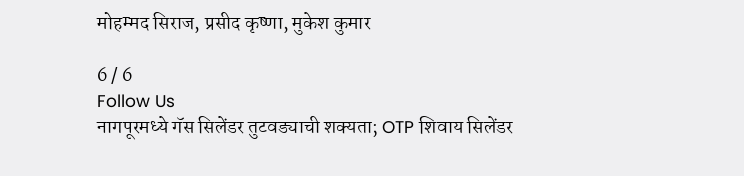मोहम्मद सिराज, प्रसीद कृष्णा, मुकेश कुमार

6 / 6
Follow Us
नागपूरमध्ये गॅस सिलेंडर तुटवड्याची शक्यता; OTP शिवाय सिलेंडर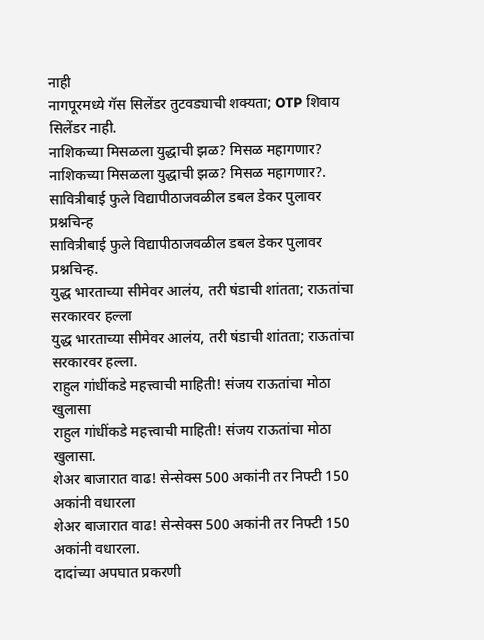नाही
नागपूरमध्ये गॅस सिलेंडर तुटवड्याची शक्यता; OTP शिवाय सिलेंडर नाही.
नाशिकच्या मिसळला युद्धाची झळ? मिसळ महागणार?
नाशिकच्या मिसळला युद्धाची झळ? मिसळ महागणार?.
सावित्रीबाई फुले विद्यापीठाजवळील डबल डेकर पुलावर प्रश्नचिन्ह
सावित्रीबाई फुले विद्यापीठाजवळील डबल डेकर पुलावर प्रश्नचिन्ह.
युद्ध भारताच्या सीमेवर आलंय, तरी षंडाची शांतता; राऊतांचा सरकारवर हल्ला
युद्ध भारताच्या सीमेवर आलंय, तरी षंडाची शांतता; राऊतांचा सरकारवर हल्ला.
राहुल गांधींकडे महत्त्वाची माहिती! संजय राऊतांचा मोठा खुलासा
राहुल गांधींकडे महत्त्वाची माहिती! संजय राऊतांचा मोठा खुलासा.
शेअर बाजारात वाढ! सेन्सेक्स 500 अकांनी तर निफ्टी 150 अकांनी वधारला
शेअर बाजारात वाढ! सेन्सेक्स 500 अकांनी तर निफ्टी 150 अकांनी वधारला.
दादांच्या अपघात प्रकरणी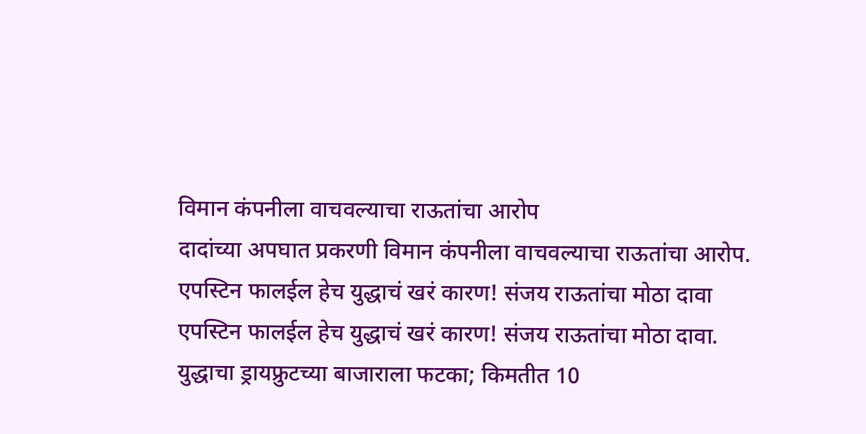विमान कंपनीला वाचवल्याचा राऊतांचा आरोप
दादांच्या अपघात प्रकरणी विमान कंपनीला वाचवल्याचा राऊतांचा आरोप.
एपस्टिन फालईल हेच युद्धाचं खरं कारण! संजय राऊतांचा मोठा दावा
एपस्टिन फालईल हेच युद्धाचं खरं कारण! संजय राऊतांचा मोठा दावा.
युद्धाचा ड्रायफ्रुटच्या बाजाराला फटका; किमतीत 10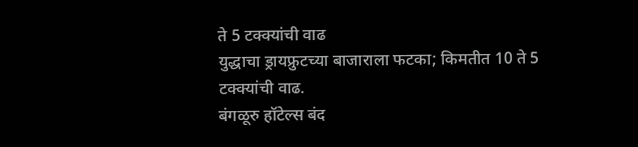ते 5 टक्क्यांची वाढ
युद्धाचा ड्रायफ्रुटच्या बाजाराला फटका; किमतीत 10 ते 5 टक्क्यांची वाढ.
बंगळूरु हॉटेल्स बंद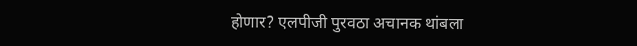होणार? एलपीजी पुरवठा अचानक थांबला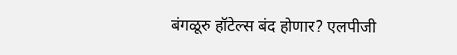बंगळूरु हॉटेल्स बंद होणार? एलपीजी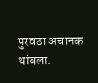पुरवठा अचानक थांबला.